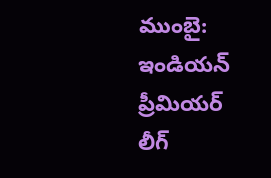ముంబై: ఇండియన్ ప్రీమియర్ లీగ్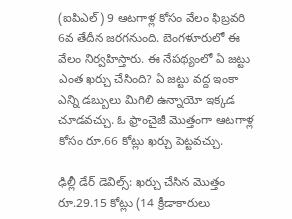(ఐపిఎల్) 9 ఆటగాళ్ల కోసం వేలం ఫిబ్రవరి 6వ తేదీన జరగనుంది. బెంగళూరులో ఈ వేలం నిర్వహిస్తారు. ఈ నేపథ్యంలో ఏ జట్టు ఎంత ఖర్చు చేసింది? ఏ జట్టు వద్ద ఇంకా ఎన్ని డబ్బులు మిగిలి ఉన్నాయో ఇక్కడ చూడవచ్చు. ఓ ఫ్రాంచైజీ మొత్తంగా ఆటగాళ్ల కోసం రూ.66 కోట్లు ఖర్చు పెట్టవచ్చు.

ఢిల్లీ డేర్ డెవిల్స్: ఖర్చు చేసిన మొత్తం రూ.29.15 కోట్లు (14 క్రీడాకారులు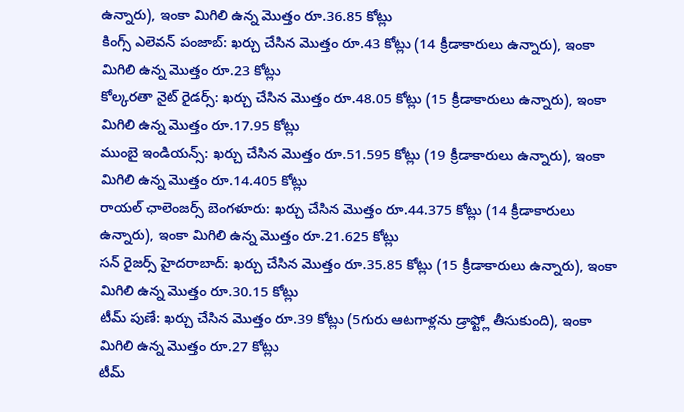ఉన్నారు), ఇంకా మిగిలి ఉన్న మొత్తం రూ.36.85 కోట్లు
కింగ్స్ ఎలెవన్ పంజాబ్: ఖర్చు చేసిన మొత్తం రూ.43 కోట్లు (14 క్రీడాకారులు ఉన్నారు), ఇంకా మిగిలి ఉన్న మొత్తం రూ.23 కోట్లు
కోల్కరతా నైట్ రైడర్స్: ఖర్చు చేసిన మొత్తం రూ.48.05 కోట్లు (15 క్రీడాకారులు ఉన్నారు), ఇంకా మిగిలి ఉన్న మొత్తం రూ.17.95 కోట్లు
ముంబై ఇండియన్స్: ఖర్చు చేసిన మొత్తం రూ.51.595 కోట్లు (19 క్రీడాకారులు ఉన్నారు), ఇంకా మిగిలి ఉన్న మొత్తం రూ.14.405 కోట్లు
రాయల్ ఛాలెంజర్స్ బెంగళూరు: ఖర్చు చేసిన మొత్తం రూ.44.375 కోట్లు (14 క్రీడాకారులు ఉన్నారు), ఇంకా మిగిలి ఉన్న మొత్తం రూ.21.625 కోట్లు
సన్ రైజర్స్ హైదరాబాద్: ఖర్చు చేసిన మొత్తం రూ.35.85 కోట్లు (15 క్రీడాకారులు ఉన్నారు), ఇంకా మిగిలి ఉన్న మొత్తం రూ.30.15 కోట్లు
టీమ్ పుణే: ఖర్చు చేసిన మొత్తం రూ.39 కోట్లు (5గురు ఆటగాళ్లను డ్రాఫ్ట్లో తీసుకుంది), ఇంకా మిగిలి ఉన్న మొత్తం రూ.27 కోట్లు
టీమ్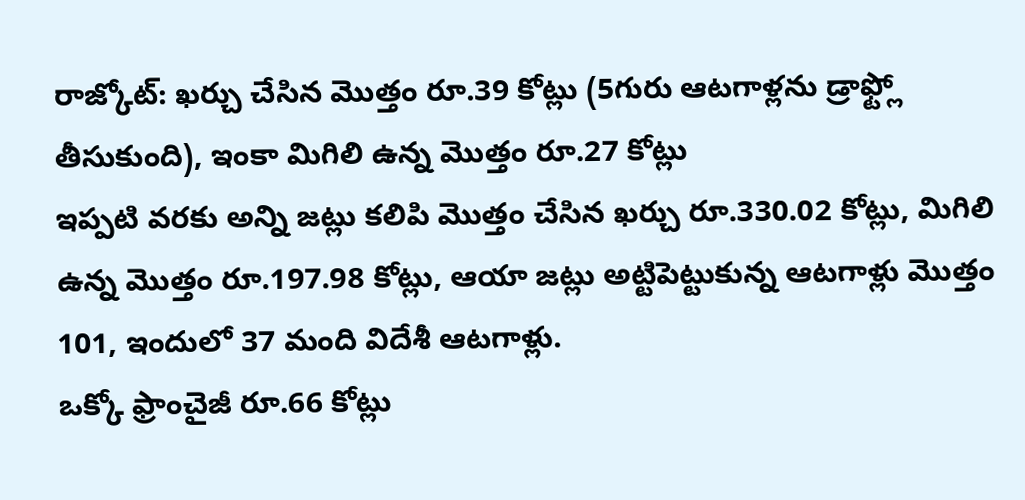రాజ్కోట్: ఖర్చు చేసిన మొత్తం రూ.39 కోట్లు (5గురు ఆటగాళ్లను డ్రాఫ్ట్లో తీసుకుంది), ఇంకా మిగిలి ఉన్న మొత్తం రూ.27 కోట్లు
ఇప్పటి వరకు అన్ని జట్లు కలిపి మొత్తం చేసిన ఖర్చు రూ.330.02 కోట్లు, మిగిలి ఉన్న మొత్తం రూ.197.98 కోట్లు, ఆయా జట్లు అట్టిపెట్టుకున్న ఆటగాళ్లు మొత్తం 101, ఇందులో 37 మంది విదేశీ ఆటగాళ్లు.
ఒక్కో ఫ్రాంచైజీ రూ.66 కోట్లు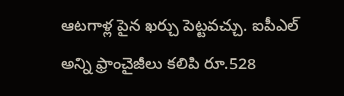ఆటగాళ్ల పైన ఖర్చు పెట్టవచ్చు. ఐపీఎల్ అన్ని ఫ్రాంచైజీలు కలిపి రూ.528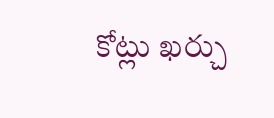కోట్లు ఖర్చు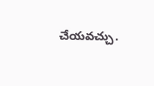చేయవచ్చు.